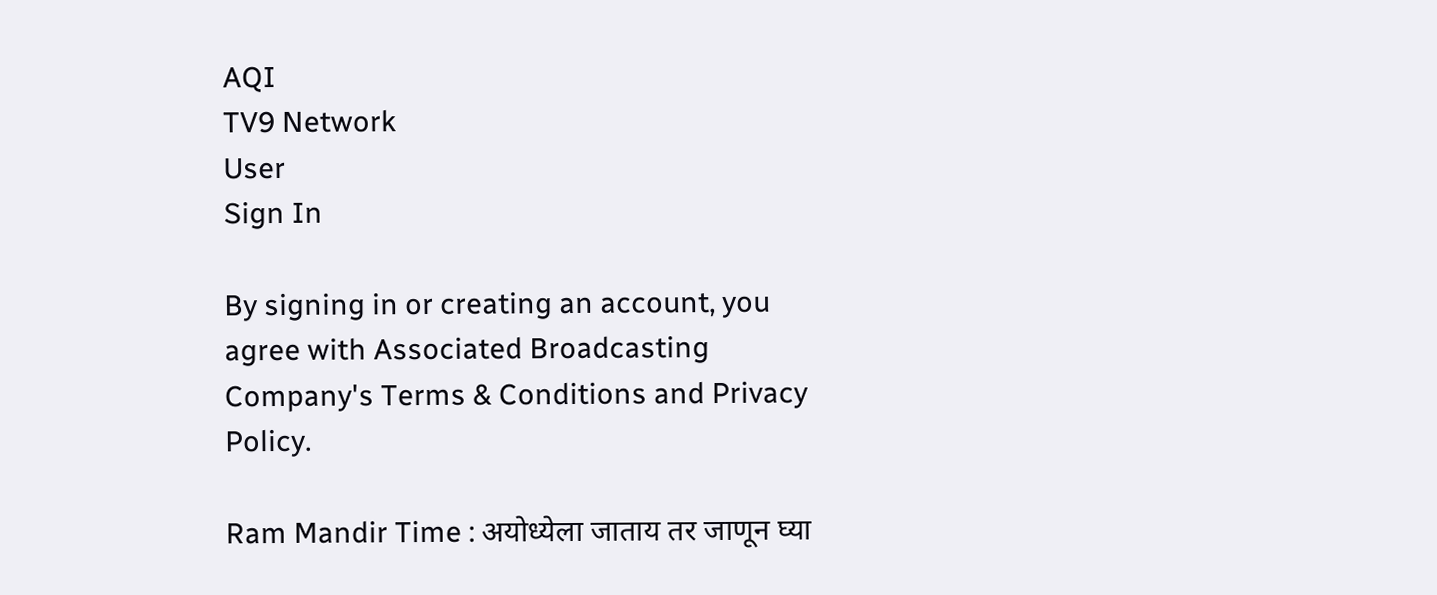AQI
TV9 Network
User
Sign In

By signing in or creating an account, you agree with Associated Broadcasting Company's Terms & Conditions and Privacy Policy.

Ram Mandir Time : अयोध्येला जाताय तर जाणून घ्या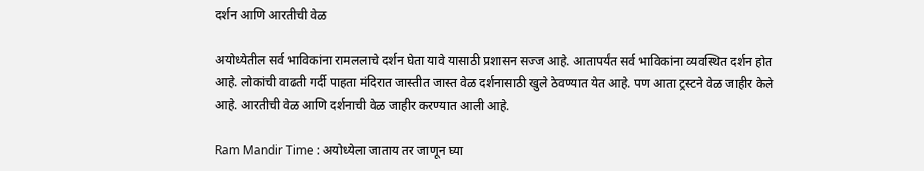दर्शन आणि आरतीची वेळ

अयोध्येतील सर्व भाविकांना रामललाचे दर्शन घेता यावे यासाठी प्रशासन सज्ज आहे. आतापर्यंत सर्व भाविकांना व्यवस्थित दर्शन होत आहे. लोकांची वाढती गर्दी पाहता मंदिरात जास्तीत जास्त वेळ दर्शनासाठी खुले ठेवण्यात येत आहे. पण आता ट्रस्टने वेळ जाहीर केले आहे. आरतीची वेळ आणि दर्शनाची वेळ जाहीर करण्यात आली आहे.

Ram Mandir Time : अयोध्येला जाताय तर जाणून घ्या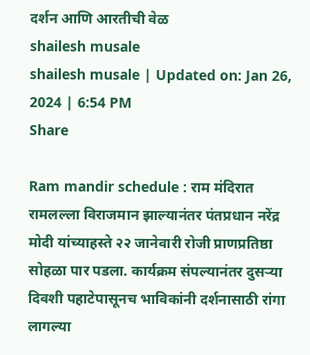दर्शन आणि आरतीची वेळ
shailesh musale
shailesh musale | Updated on: Jan 26, 2024 | 6:54 PM
Share

Ram mandir schedule : राम मंदिरात रामलल्ला विराजमान झाल्यानंतर पंतप्रधान नरेंद्र मोदी यांच्याहस्ते २२ जानेवारी रोजी प्राणप्रतिष्ठा सोहळा पार पडला. कार्यक्रम संपल्यानंतर दुसऱ्या दिवशी पहाटेपासूनच भाविकांनी दर्शनासाठी रांगा लागल्या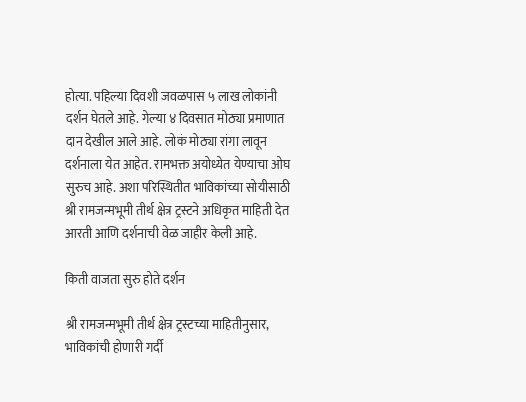होत्या. पहिल्या दिवशी जवळपास ५ लाख लोकांनी दर्शन घेतले आहे. गेल्या ४ दिवसात मोठ्या प्रमाणात दान देखील आले आहे. लोकं मोठ्या रांगा लावून दर्शनाला येत आहेत. रामभक्त अयोध्येत येण्याचा ओघ सुरुच आहे. अशा परिस्थितीत भाविकांच्या सोयीसाठी श्री रामजन्मभूमी तीर्थ क्षेत्र ट्रस्टने अधिकृत माहिती देत आरती आणि दर्शनाची वेळ जाहीर केली आहे.

किती वाजता सुरु होते दर्शन

श्री रामजन्मभूमी तीर्थ क्षेत्र ट्रस्टच्या माहितीनुसार, भाविकांची होणारी गर्दी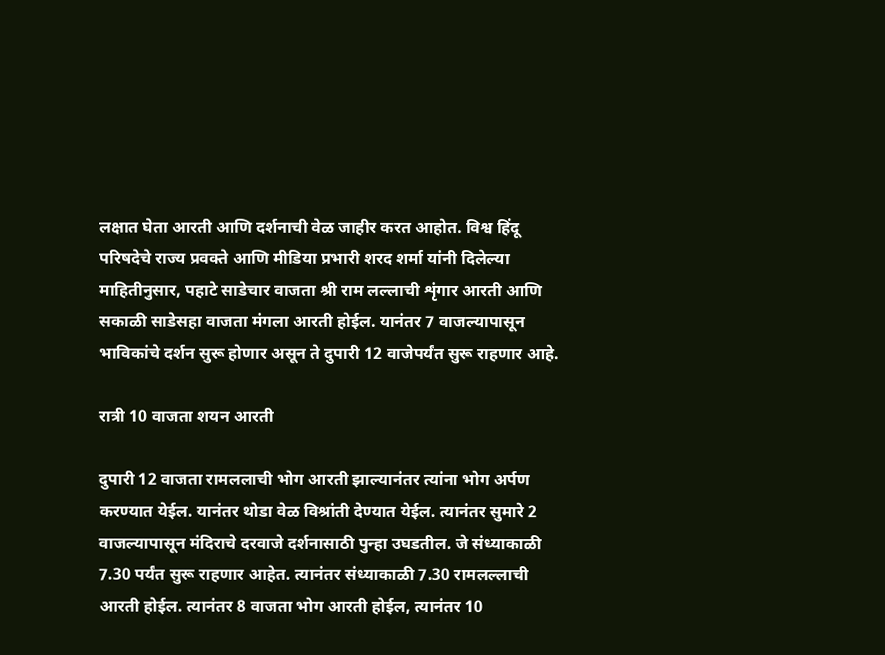लक्षात घेता आरती आणि दर्शनाची वेळ जाहीर करत आहोत. विश्व हिंदू परिषदेचे राज्य प्रवक्ते आणि मीडिया प्रभारी शरद शर्मा यांनी दिलेल्या माहितीनुसार, पहाटे साडेचार वाजता श्री राम लल्लाची शृंगार आरती आणि सकाळी साडेसहा वाजता मंगला आरती होईल. यानंतर 7 वाजल्यापासून भाविकांचे दर्शन सुरू होणार असून ते दुपारी 12 वाजेपर्यंत सुरू राहणार आहे.

रात्री 10 वाजता शयन आरती

दुपारी 12 वाजता रामललाची भोग आरती झाल्यानंतर त्यांना भोग अर्पण करण्यात येईल. यानंतर थोडा वेळ विश्रांती देण्यात येईल. त्यानंतर सुमारे 2 वाजल्यापासून मंदिराचे दरवाजे दर्शनासाठी पुन्हा उघडतील. जे संध्याकाळी 7.30 पर्यंत सुरू राहणार आहेत. त्यानंतर संध्याकाळी 7.30 रामलल्लाची आरती होईल. त्यानंतर 8 वाजता भोग आरती होईल, त्यानंतर 10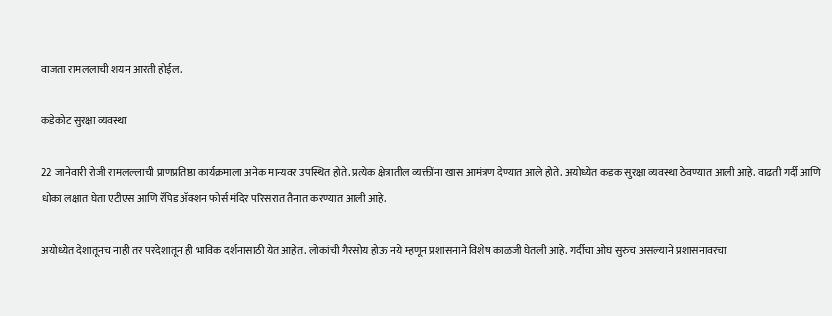वाजता रामललाची शयन आरती होईल.

कडेकोट सुरक्षा व्यवस्था

22 जानेवारी रोजी रामलल्लाची प्राणप्रतिष्ठा कार्यक्रमाला अनेक मान्यवर उपस्थित होते. प्रत्येक क्षेत्रातील व्यक्तींना खास आमंत्रण देण्यात आले होते. अयोध्येत कडक सुरक्षा व्यवस्था ठेवण्यात आली आहे. वाढती गर्दी आणि धोका लक्षात घेता एटीएस आणि रॅपिड ॲक्शन फोर्स मंदिर परिसरात तैनात करण्यात आली आहे.

अयोध्येत देशातूनच नाही तर परदेशातून ही भाविक दर्शनासाठी येत आहेत. लोकांची गैरसोय होऊ नये म्हणून प्रशासनाने विशेष काळजी घेतली आहे. गर्दीचा ओघ सुरुच असल्याने प्रशासनावरचा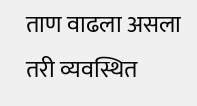ताण वाढला असला तरी व्यवस्थित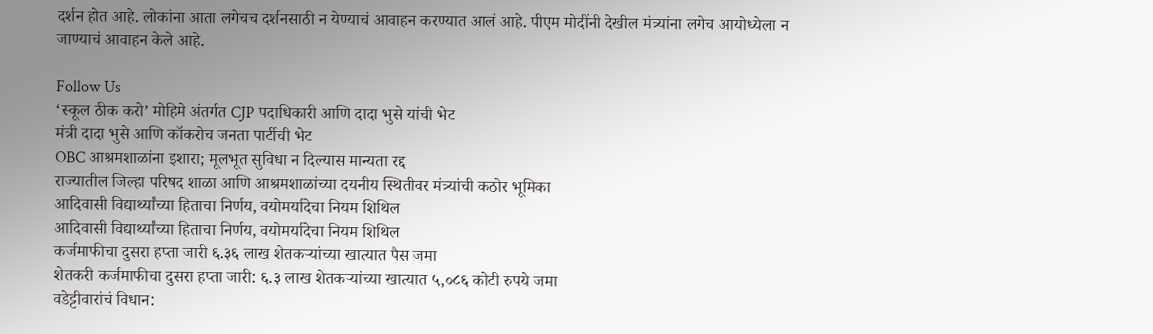दर्शन होत आहे. लोकांना आता लगेचच दर्शनसाठी न येण्याचं आवाहन करण्यात आलं आहे. पीएम मोदींनी देखील मंत्र्यांना लगेच आयोध्येला न जाण्याचं आवाहन केले आहे.

Follow Us
‘स्कूल ठीक करो’ मोहिमे अंतर्गत CJP पदाधिकारी आणि दादा भुसे यांची भेट
मंत्री दादा भुसे आणि कॉकरोच जनता पार्टीची भेट
OBC आश्रमशाळांना इशारा; मूलभूत सुविधा न दिल्यास मान्यता रद्द
राज्यातील जिल्हा परिषद शाळा आणि आश्रमशाळांच्या दयनीय स्थितीवर मंत्र्यांची कठोर भूमिका
आदिवासी विद्यार्थ्यांच्या हिताचा निर्णय, वयोमर्यादेचा नियम शिथिल
आदिवासी विद्यार्थ्यांच्या हिताचा निर्णय, वयोमर्यादेचा नियम शिथिल
कर्जमाफीचा दुसरा हप्ता जारी ६.३६ लाख शेतकऱ्यांच्या खात्यात पैस जमा
शेतकरी कर्जमाफीचा दुसरा हप्ता जारी: ६.३ लाख शेतकऱ्यांच्या खात्यात ५,०८६ कोटी रुपये जमा
वडेट्टीवारांचं विधान: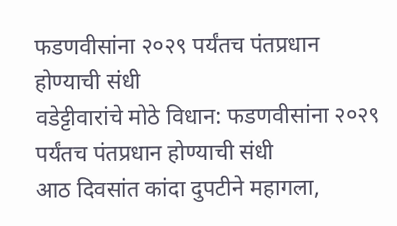फडणवीसांना २०२९ पर्यंतच पंतप्रधान होण्याची संधी
वडेट्टीवारांचे मोठे विधान: फडणवीसांना २०२९ पर्यंतच पंतप्रधान होण्याची संधी
आठ दिवसांत कांदा दुपटीने महागला,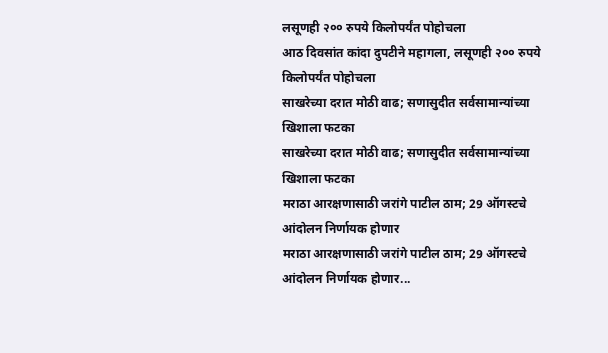लसूणही २०० रुपये किलोपर्यंत पोहोचला
आठ दिवसांत कांदा दुपटीने महागला, लसूणही २०० रुपये किलोपर्यंत पोहोचला
साखरेच्या दरात मोठी वाढ; सणासुदीत सर्वसामान्यांच्या खिशाला फटका
साखरेच्या दरात मोठी वाढ; सणासुदीत सर्वसामान्यांच्या खिशाला फटका
मराठा आरक्षणासाठी जरांगे पाटील ठाम; 29 ऑगस्टचे आंदोलन निर्णायक होणार
मराठा आरक्षणासाठी जरांगे पाटील ठाम; 29 ऑगस्टचे आंदोलन निर्णायक होणार...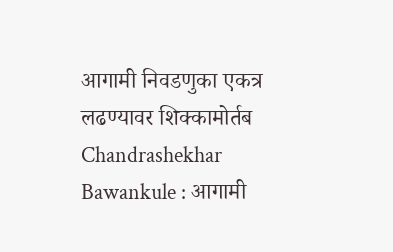आगामी निवडणुका एकत्र लढण्यावर शिक्कामोर्तब
Chandrashekhar Bawankule : आगामी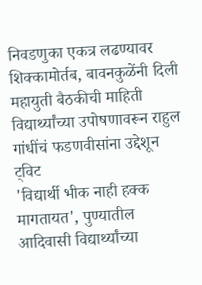निवडणुका एकत्र लढण्यावर शिक्कामोर्तब, बावनकुळेंनी दिली महायुती बैठकीची माहिती
विद्यार्थ्यांच्या उपोषणावरून राहुल गांधींचं फडणवीसांना उद्देशून ट्विट
'विद्यार्थी भीक नाही हक्क मागतायत', पुण्यातील आदिवासी विद्यार्थ्यांच्या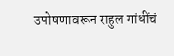उपोषणावरून राहुल गांधींचं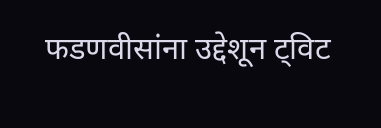फडणवीसांना उद्देशून ट्विट